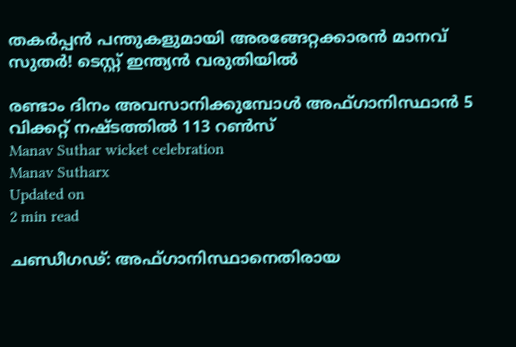തകർപ്പൻ പന്തുകളുമായി അരങ്ങേറ്റക്കാരൻ മാനവ് സുതർ! ടെസ്റ്റ് ഇന്ത്യന്‍ വരുതിയില്‍

രണ്ടാം ദിനം അവസാനിക്കുമ്പോള്‍ അഫ്ഗാനിസ്ഥാന്‍ 5 വിക്കറ്റ് നഷ്ടത്തില്‍ 113 റണ്‍സ്
Manav Suthar wicket celebration
Manav Sutharx
Updated on
2 min read

ചണ്ഡീഗഢ്: അഫ്ഗാനിസ്ഥാനെതിരായ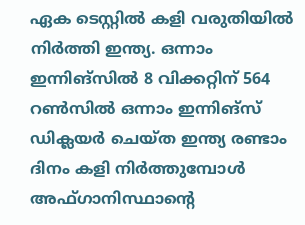ഏക ടെസ്റ്റില്‍ കളി വരുതിയില്‍ നിര്‍ത്തി ഇന്ത്യ. ഒന്നാം ഇന്നിങ്‌സില്‍ 8 വിക്കറ്റിന് 564 റണ്‍സില്‍ ഒന്നാം ഇന്നിങ്‌സ് ഡിക്ലയര്‍ ചെയ്ത ഇന്ത്യ രണ്ടാം ദിനം കളി നിര്‍ത്തുമ്പോള്‍ അഫ്ഗാനിസ്ഥാന്റെ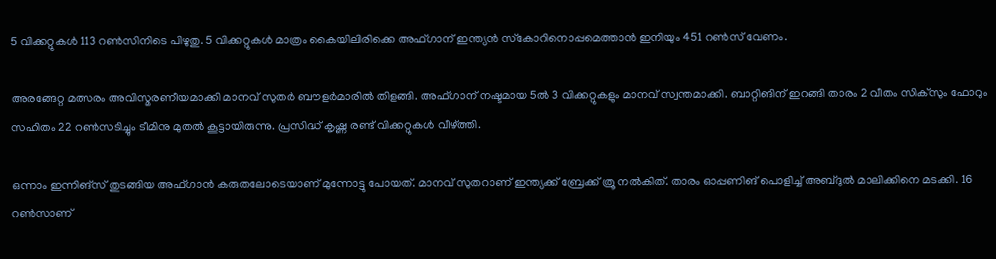5 വിക്കറ്റുകള്‍ 113 റണ്‍സിനിടെ പിഴുതു. 5 വിക്കറ്റുകള്‍ മാത്രം കൈയിലിരിക്കെ അഫ്ഗാന് ഇന്ത്യന്‍ സ്‌കോറിനൊപ്പമെത്താന്‍ ഇനിയും 451 റണ്‍സ് വേണം.

അരങ്ങേറ്റ മത്സരം അവിസ്മരണീയമാക്കി മാനവ് സുതര്‍ ബൗളര്‍മാരില്‍ തിളങ്ങി. അഫ്ഗാന് നഷ്ടമായ 5ല്‍ 3 വിക്കറ്റുകളും മാനവ് സ്വന്തമാക്കി. ബാറ്റിങിന് ഇറങ്ങി താരം 2 വീതം സിക്‌സും ഫോറും സഹിതം 22 റണ്‍സടിച്ചും ടീമിനു മുതല്‍ കൂട്ടായിരുന്നു. പ്രസിദ്ധ് കൃഷ്ണ രണ്ട് വിക്കറ്റുകള്‍ വീഴ്ത്തി.

ഒന്നാം ഇന്നിങ്‌സ് തുടങ്ങിയ അഫ്ഗാന്‍ കരുതലോടെയാണ് മുന്നോട്ടു പോയത്. മാനവ് സുതറാണ് ഇന്ത്യക്ക് ബ്രേക്ക് ത്രൂ നല്‍കിത്. താരം ഓപ്പണിങ് പൊളിച്ച് അബ്ദുല്‍ മാലിക്കിനെ മടക്കി. 16 റണ്‍സാണ്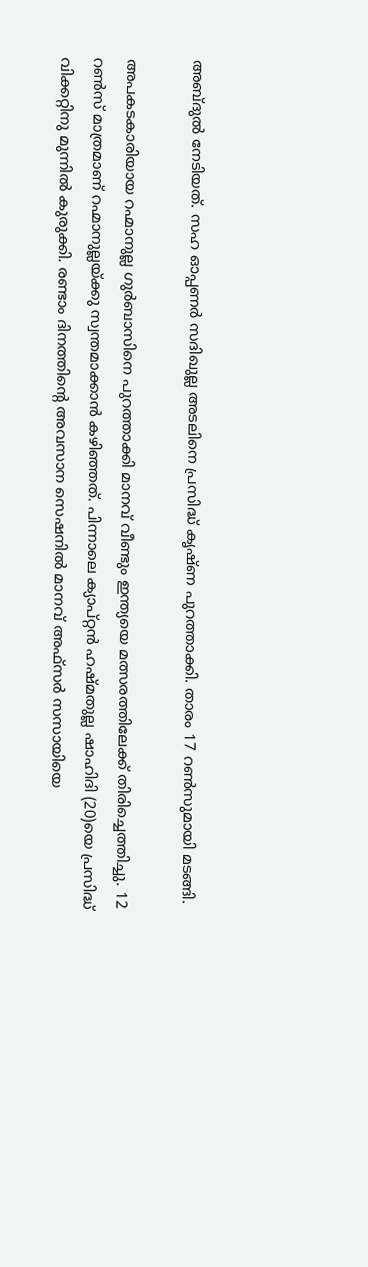അബ്ദുല്‍ നേടിയത്. സഹ ഓപ്പണര്‍ സദിഖുല്ല അടലിനെ പ്രസിദ്ധ് കൃഷ്ണ പുറത്താക്കി. താരം 17 റണ്‍സുമായി മടങ്ങി.

അപകടകാരിയായ റഹ്മാനുല്ല ഗുര്‍ബാസിനെ പുറത്താക്കി മാനവ് വീണ്ടും ഇന്ത്യയെ മത്സരത്തിലേക്ക് തിരിച്ചെത്തിച്ചു. 12 റണ്‍സ് മാത്രമാണ് റഹ്മാനുല്ലയ്ക്കു സ്വന്തമാക്കാന്‍ കഴിഞ്ഞത്. പിന്നാലെ ക്യാപ്റ്റന്‍ ഹഷ്മതുല്ല ഷാഹിദി (20)യെ പ്രസിദ്ധ് വിക്കറ്റിനു മുന്നില്‍ കുരുക്കി. രണ്ടാം ദിനത്തിന്റെ അവസാന സെഷനില്‍ മാനവ് അഫ്‌സര്‍ സസായിയെ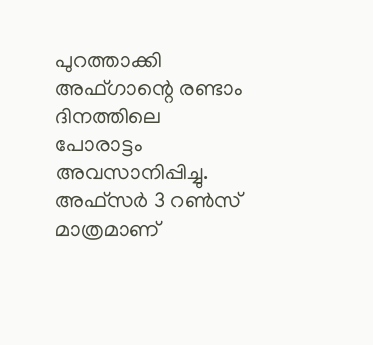പുറത്താക്കി അഫ്ഗാന്റെ രണ്ടാം ദിനത്തിലെ പോരാട്ടം അവസാനിപ്പിച്ചു. അഫ്‌സര്‍ 3 റണ്‍സ് മാത്രമാണ്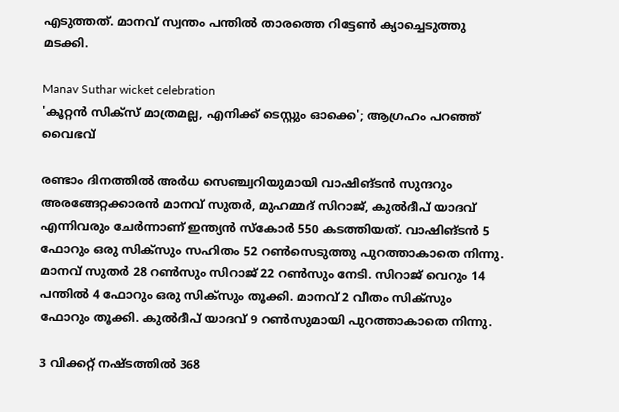എടുത്തത്. മാനവ് സ്വന്തം പന്തില്‍ താരത്തെ റിട്ടേണ്‍ ക്യാച്ചെടുത്തു മടക്കി.

Manav Suthar wicket celebration
'കൂറ്റൻ സിക്സ് മാത്രമല്ല, എനിക്ക് ടെസ്റ്റും ഓക്കെ'; ആഗ്രഹം പറഞ്ഞ് വൈഭവ്

രണ്ടാം ദിനത്തില്‍ അര്‍ധ സെഞ്ച്വറിയുമായി വാഷിങ്ടന്‍ സുന്ദറും അരങ്ങേറ്റക്കാരന്‍ മാനവ് സുതര്‍, മുഹമ്മദ് സിറാജ്, കുല്‍ദീപ് യാദവ് എന്നിവരും ചേര്‍ന്നാണ് ഇന്ത്യന്‍ സ്‌കോര്‍ 550 കടത്തിയത്. വാഷിങ്ടന്‍ 5 ഫോറും ഒരു സിക്‌സും സഹിതം 52 റണ്‍സെടുത്തു പുറത്താകാതെ നിന്നു. മാനവ് സുതര്‍ 28 റണ്‍സും സിറാജ് 22 റണ്‍സും നേടി. സിറാജ് വെറും 14 പന്തില്‍ 4 ഫോറും ഒരു സിക്‌സും തൂക്കി. മാനവ് 2 വീതം സിക്‌സും ഫോറും തൂക്കി. കുല്‍ദീപ് യാദവ് 9 റണ്‍സുമായി പുറത്താകാതെ നിന്നു.

3 വിക്കറ്റ് നഷ്ടത്തില്‍ 368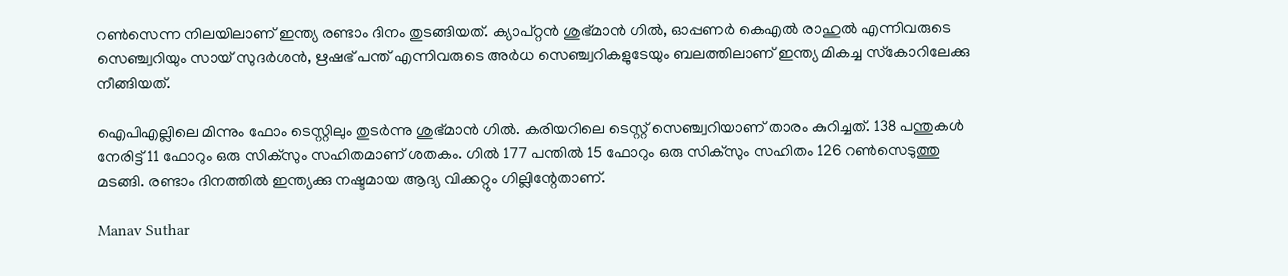റണ്‍സെന്ന നിലയിലാണ് ഇന്ത്യ രണ്ടാം ദിനം തുടങ്ങിയത്. ക്യാപ്റ്റന്‍ ശുഭ്മാന്‍ ഗില്‍, ഓപ്പണര്‍ കെഎല്‍ രാഹുല്‍ എന്നിവരുടെ സെഞ്ച്വറിയും സായ് സുദര്‍ശന്‍, ഋഷഭ് പന്ത് എന്നിവരുടെ അര്‍ധ സെഞ്ച്വറികളുടേയും ബലത്തിലാണ് ഇന്ത്യ മികച്ച സ്‌കോറിലേക്കു നീങ്ങിയത്.

ഐപിഎല്ലിലെ മിന്നും ഫോം ടെസ്റ്റിലും തുടര്‍ന്നു ശുഭ്മാന്‍ ഗില്‍. കരിയറിലെ ടെസ്റ്റ് സെഞ്ച്വറിയാണ് താരം കുറിച്ചത്. 138 പന്തുകള്‍ നേരിട്ട് 11 ഫോറും ഒരു സിക്സും സഹിതമാണ് ശതകം. ഗില്‍ 177 പന്തില്‍ 15 ഫോറും ഒരു സിക്‌സും സഹിതം 126 റണ്‍സെടുത്തു മടങ്ങി. രണ്ടാം ദിനത്തില്‍ ഇന്ത്യക്കു നഷ്ടമായ ആദ്യ വിക്കറ്റും ഗില്ലിന്റേതാണ്.

Manav Suthar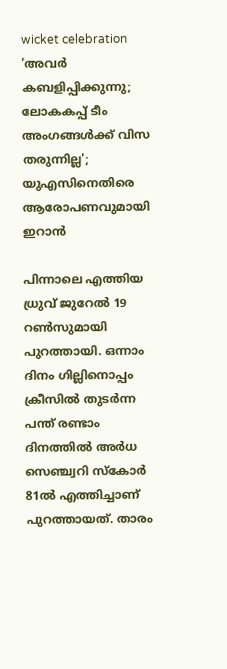wicket celebration
'അവർ കബളിപ്പിക്കുന്നു; ലോകകപ്പ് ടീം അംഗങ്ങൾക്ക് വിസ തരുന്നില്ല'; യുഎസിനെതിരെ ആരോപണവുമായി ഇറാൻ

പിന്നാലെ എത്തിയ ധ്രുവ് ജുറേല്‍ 19 റണ്‍സുമായി പുറത്തായി. ഒന്നാം ദിനം ഗില്ലിനൊപ്പം ക്രീസില്‍ തുടര്‍ന്ന പന്ത് രണ്ടാം ദിനത്തില്‍ അര്‍ധ സെഞ്ച്വറി സ്‌കോര്‍ 81ല്‍ എത്തിച്ചാണ് പുറത്തായത്. താരം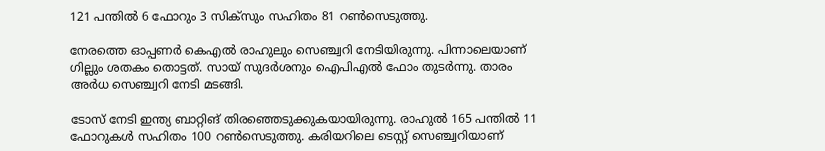121 പന്തില്‍ 6 ഫോറും 3 സിക്‌സും സഹിതം 81 റണ്‍സെടുത്തു.

നേരത്തെ ഓപ്പണര്‍ കെഎല്‍ രാഹുലും സെഞ്ച്വറി നേടിയിരുന്നു. പിന്നാലെയാണ് ഗില്ലും ശതകം തൊട്ടത്. സായ് സുദര്‍ശനും ഐപിഎല്‍ ഫോം തുടര്‍ന്നു. താരം അര്‍ധ സെഞ്ച്വറി നേടി മടങ്ങി.

ടോസ് നേടി ഇന്ത്യ ബാറ്റിങ് തിരഞ്ഞെടുക്കുകയായിരുന്നു. രാഹുല്‍ 165 പന്തില്‍ 11 ഫോറുകള്‍ സഹിതം 100 റണ്‍സെടുത്തു. കരിയറിലെ ടെസ്റ്റ് സെഞ്ച്വറിയാണ്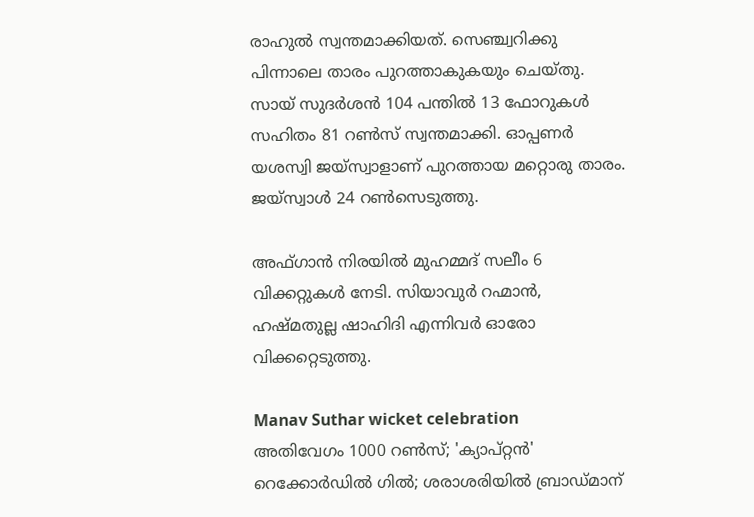രാഹുല്‍ സ്വന്തമാക്കിയത്. സെഞ്ച്വറിക്കു പിന്നാലെ താരം പുറത്താകുകയും ചെയ്തു. സായ് സുദര്‍ശന്‍ 104 പന്തില്‍ 13 ഫോറുകള്‍ സഹിതം 81 റണ്‍സ് സ്വന്തമാക്കി. ഓപ്പണര്‍ യശസ്വി ജയ്സ്വാളാണ് പുറത്തായ മറ്റൊരു താരം. ജയ്സ്വാള്‍ 24 റണ്‍സെടുത്തു.

അഫ്ഗാന്‍ നിരയില്‍ മുഹമ്മദ് സലീം 6 വിക്കറ്റുകള്‍ നേടി. സിയാവുര്‍ റഹ്മാന്‍, ഹഷ്മതുല്ല ഷാഹിദി എന്നിവര്‍ ഓരോ വിക്കറ്റെടുത്തു.

Manav Suthar wicket celebration
അതിവേഗം 1000 റൺസ്; 'ക്യാപ്റ്റൻ' റെക്കോർഡിൽ ഗിൽ; ശരാശരിയിൽ ബ്രാഡ്മാന്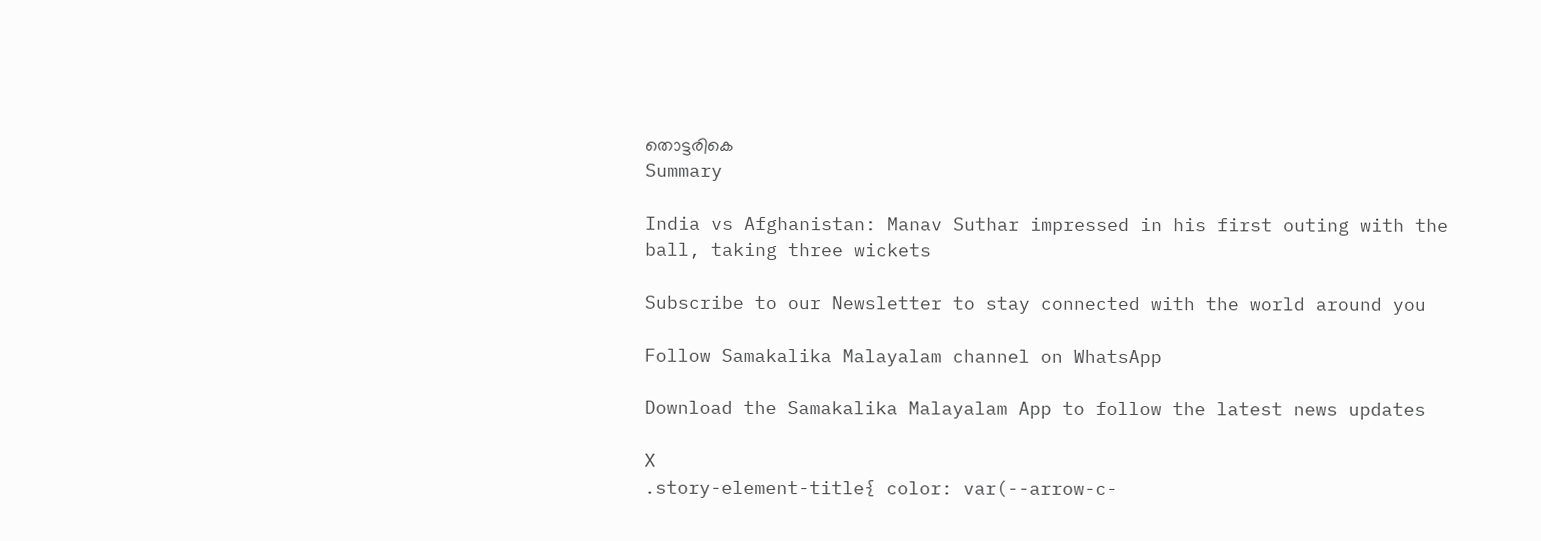തൊട്ടരികെ
Summary

India vs Afghanistan: Manav Suthar impressed in his first outing with the ball, taking three wickets

Subscribe to our Newsletter to stay connected with the world around you

Follow Samakalika Malayalam channel on WhatsApp

Download the Samakalika Malayalam App to follow the latest news updates

X
.story-element-title{ color: var(--arrow-c-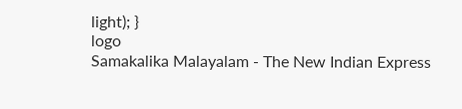light); }
logo
Samakalika Malayalam - The New Indian Express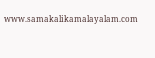www.samakalikamalayalam.com